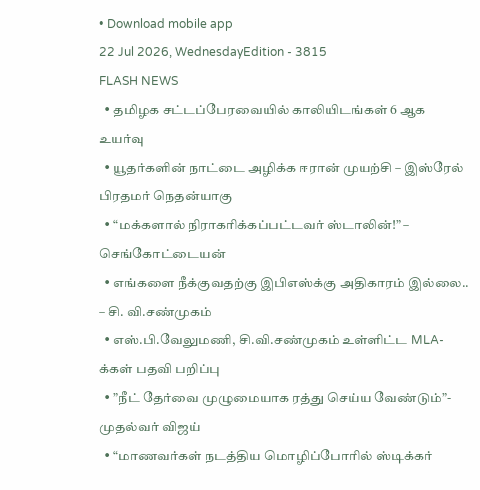• Download mobile app
22 Jul 2026, WednesdayEdition - 3815
FLASH NEWS
  • தமிழக சட்டப்பேரவையில் காலியிடங்கள் 6 ஆக உயர்வு
  • யூதர்களின் நாட்டை அழிக்க ஈரான் முயற்சி – இஸ்ரேல் பிரதமர் நெதன்யாகு
  • “மக்களால் நிராகரிக்கப்பட்டவர் ஸ்டாலின்!” – செங்கோட்டையன்
  • எங்களை நீக்குவதற்கு இபிஎஸ்க்கு அதிகாரம் இல்லை.. – சி. வி.சண்முகம்
  • எஸ்.பி.வேலுமணி, சி.வி.சண்முகம் உள்ளிட்ட MLA-க்கள் பதவி பறிப்பு
  • ”நீட் தேர்வை முழுமையாக ரத்து செய்ய வேண்டும்”- முதல்வர் விஜய்
  • “மாணவர்கள் நடத்திய மொழிப்போரில் ஸ்டிக்கர்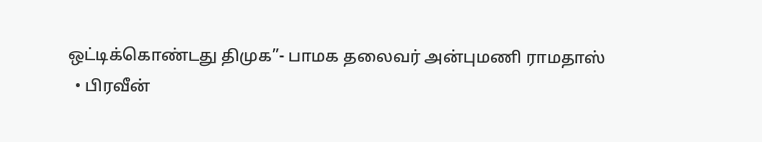ஒட்டிக்கொண்டது திமுக”- பாமக தலைவர் அன்புமணி ராமதாஸ்
  • பிரவீன்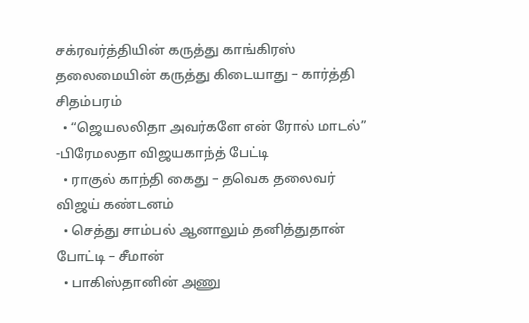சக்ரவர்த்தியின் கருத்து காங்கிரஸ் தலைமையின் கருத்து கிடையாது – கார்த்தி சிதம்பரம்
  • “ஜெயலலிதா அவர்களே என் ரோல் மாடல்” -பிரேமலதா விஜயகாந்த் பேட்டி
  • ராகுல் காந்தி கைது – தவெக தலைவர் விஜய் கண்டனம்
  • செத்து சாம்பல் ஆனாலும் தனித்துதான் போட்டி – சீமான்
  • பாகிஸ்தானின் அணு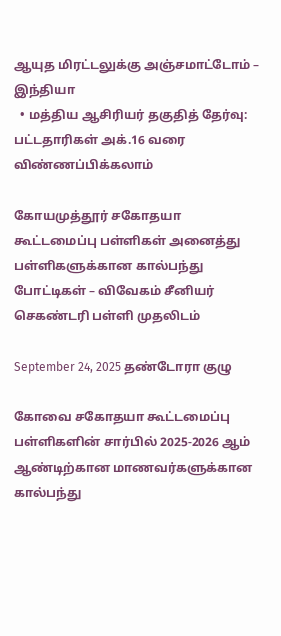ஆயுத மிரட்டலுக்கு அஞ்சமாட்டோம் – இந்தியா
  • மத்திய ஆசிரியர் தகுதித் தேர்வு: பட்டதாரிகள் அக்.16 வரை விண்ணப்பிக்கலாம்

கோயமுத்தூர் சகோதயா கூட்டமைப்பு பள்ளிகள் அனைத்து பள்ளிகளுக்கான கால்பந்து போட்டிகள் – விவேகம் சீனியர் செகண்டரி பள்ளி முதலிடம்

September 24, 2025 தண்டோரா குழு

கோவை சகோதயா கூட்டமைப்பு பள்ளிகளின் சார்பில் 2025-2026 ஆம் ஆண்டிற்கான மாணவர்களுக்கான கால்பந்து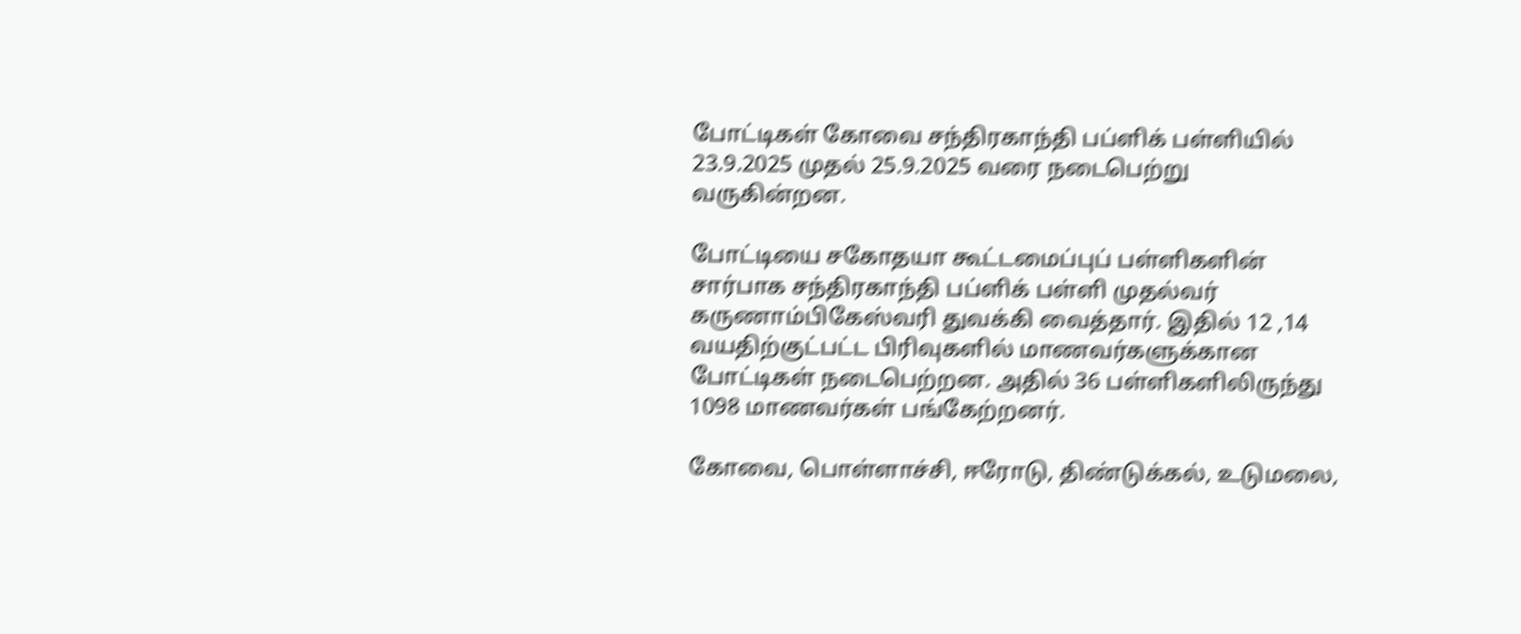போட்டிகள் கோவை சந்திரகாந்தி பப்ளிக் பள்ளியில் 23.9.2025 முதல் 25.9.2025 வரை நடைபெற்று வருகின்றன.

போட்டியை சகோதயா கூட்டமைப்புப் பள்ளிகளின் சார்பாக சந்திரகாந்தி பப்ளிக் பள்ளி முதல்வர் கருணாம்பிகேஸ்வரி துவக்கி வைத்தார். இதில் 12 ,14 வயதிற்குட்பட்ட பிரிவுகளில் மாணவர்களுக்கான போட்டிகள் நடைபெற்றன. அதில் 36 பள்ளிகளிலிருந்து 1098 மாணவர்கள் பங்கேற்றனர்.

கோவை, பொள்ளாச்சி, ஈரோடு, திண்டுக்கல், உடுமலை,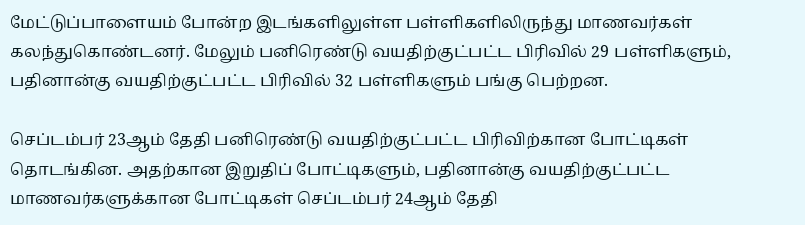மேட்டுப்பாளையம் போன்ற இடங்களிலுள்ள பள்ளிகளிலிருந்து மாணவர்கள் கலந்துகொண்டனர். மேலும் பனிரெண்டு வயதிற்குட்பட்ட பிரிவில் 29 பள்ளிகளும், பதினான்கு வயதிற்குட்பட்ட பிரிவில் 32 பள்ளிகளும் பங்கு பெற்றன.

செப்டம்பர் 23ஆம் தேதி பனிரெண்டு வயதிற்குட்பட்ட பிரிவிற்கான போட்டிகள் தொடங்கின. அதற்கான இறுதிப் போட்டிகளும், பதினான்கு வயதிற்குட்பட்ட மாணவர்களுக்கான போட்டிகள் செப்டம்பர் 24ஆம் தேதி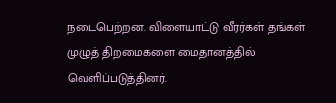நடைபெற்றன. விளையாட்டு வீரர்கள் தங்கள் முழுத் திறமைகளை மைதானத்தில் வெளிப்படுத்தினர்.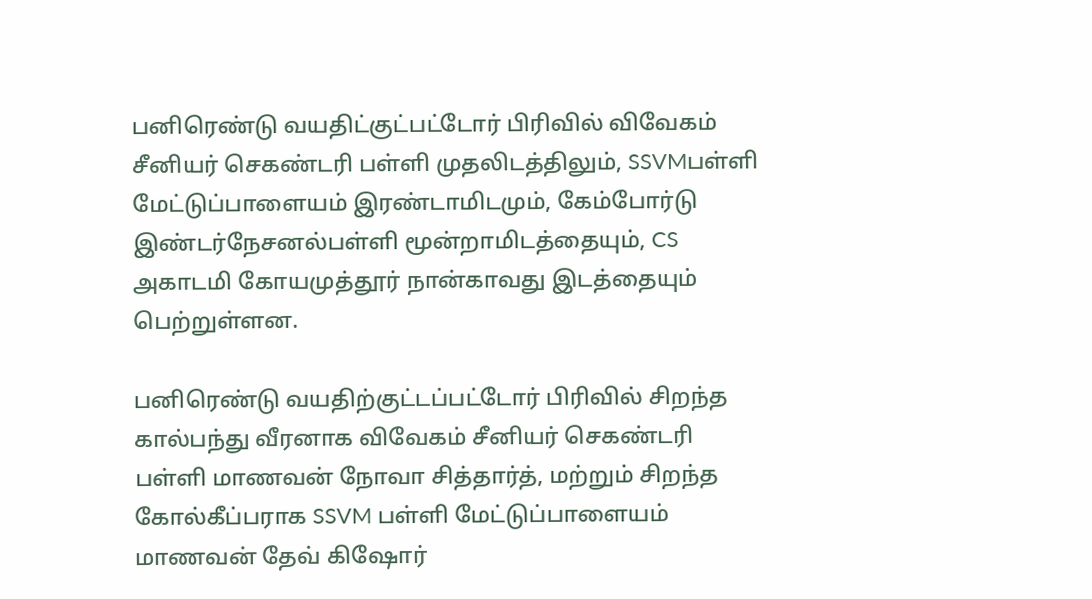பனிரெண்டு வயதிட்குட்பட்டோர் பிரிவில் விவேகம் சீனியர் செகண்டரி பள்ளி முதலிடத்திலும், SSVMபள்ளி மேட்டுப்பாளையம் இரண்டாமிடமும், கேம்போர்டு இண்டர்நேசனல்பள்ளி மூன்றாமிடத்தையும், CS அகாடமி கோயமுத்தூர் நான்காவது இடத்தையும் பெற்றுள்ளன.

பனிரெண்டு வயதிற்குட்டப்பட்டோர் பிரிவில் சிறந்த கால்பந்து வீரனாக விவேகம் சீனியர் செகண்டரி பள்ளி மாணவன் நோவா சித்தார்த், மற்றும் சிறந்த கோல்கீப்பராக SSVM பள்ளி மேட்டுப்பாளையம் மாணவன் தேவ் கிஷோர்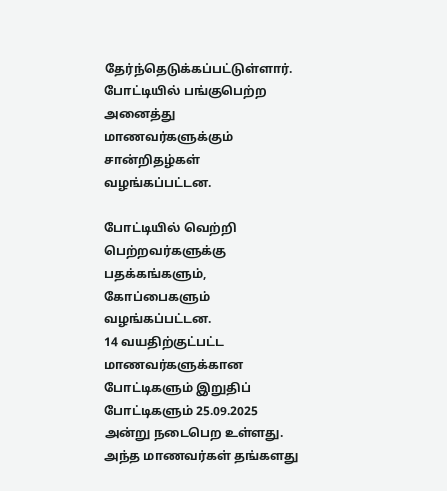தேர்ந்தெடுக்கப்பட்டுள்ளார். போட்டியில் பங்குபெற்ற அனைத்து மாணவர்களுக்கும் சான்றிதழ்கள் வழங்கப்பட்டன.

போட்டியில் வெற்றி பெற்றவர்களுக்கு பதக்கங்களும், கோப்பைகளும் வழங்கப்பட்டன.
14 வயதிற்குட்பட்ட மாணவர்களுக்கான போட்டிகளும் இறுதிப் போட்டிகளும் 25.09.2025 அன்று நடைபெற உள்ளது. அந்த மாணவர்கள் தங்களது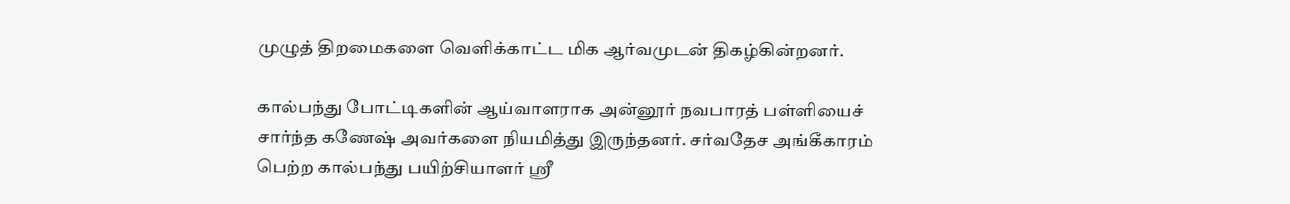முழுத் திறமைகளை வெளிக்காட்ட மிக ஆர்வமுடன் திகழ்கின்றனர்.

கால்பந்து போட்டிகளின் ஆய்வாளராக அன்னூர் நவபாரத் பள்ளியைச் சார்ந்த கணேஷ் அவர்களை நியமித்து இருந்தனர். சர்வதேச அங்கீகாரம் பெற்ற கால்பந்து பயிற்சியாளர் ஶ்ரீ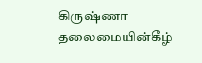கிருஷ்ணா தலைமையின்கீழ்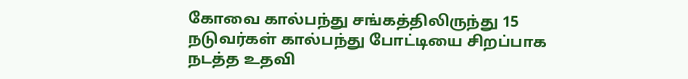கோவை கால்பந்து சங்கத்திலிருந்து 15 நடுவர்கள் கால்பந்து போட்டியை சிறப்பாக நடத்த உதவி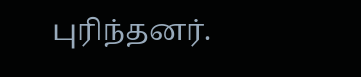புரிந்தனர்.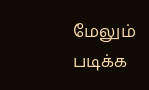மேலும் படிக்க